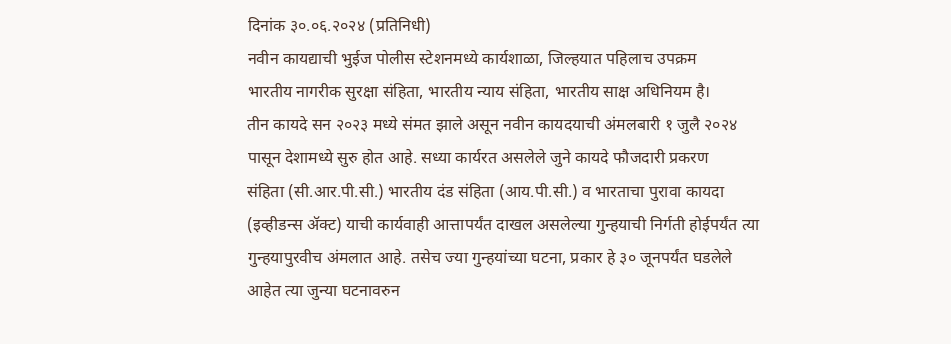दिनांक ३०.०६.२०२४ (प्रतिनिधी)
नवीन कायद्याची भुईज पोलीस स्टेशनमध्ये कार्यशाळा, जिल्हयात पहिलाच उपक्रम
भारतीय नागरीक सुरक्षा संहिता, भारतीय न्याय संहिता, भारतीय साक्ष अधिनियम है।
तीन कायदे सन २०२३ मध्ये संमत झाले असून नवीन कायदयाची अंमलबारी १ जुलै २०२४
पासून देशामध्ये सुरु होत आहे. सध्या कार्यरत असलेले जुने कायदे फौजदारी प्रकरण
संहिता (सी.आर.पी.सी.) भारतीय दंड संहिता (आय.पी.सी.) व भारताचा पुरावा कायदा
(इव्हीडन्स ॲक्ट) याची कार्यवाही आत्तापर्यंत दाखल असलेल्या गुन्हयाची निर्गती होईपर्यंत त्या
गुन्हयापुरवीच अंमलात आहे. तसेच ज्या गुन्हयांच्या घटना, प्रकार हे ३० जूनपर्यंत घडलेले
आहेत त्या जुन्या घटनावरुन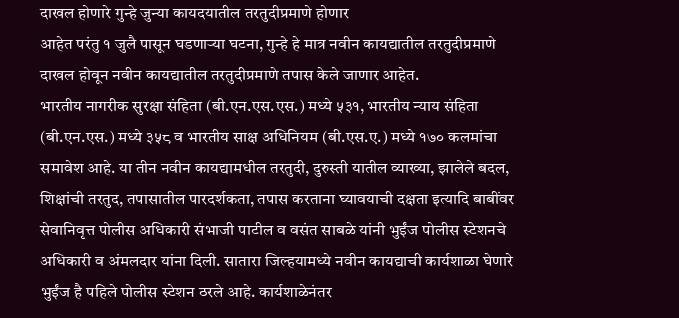दाखल होणारे गुन्हे जुन्या कायदयातील तरतुदीप्रमाणे होणार
आहेत परंतु १ जुलै पासून घडणाऱ्या घटना, गुन्हे हे मात्र नवीन कायद्यातील तरतुदीप्रमाणे
दाखल होवून नवीन कायद्यातील तरतुदीप्रमाणे तपास केले जाणार आहेत.
भारतीय नागरीक सुरक्षा संहिता (बी.एन.एस.एस.) मध्ये ५३१, भारतीय न्याय संहिता
(बी.एन.एस.) मध्ये ३५८ व भारतीय साक्ष अधिनियम (बी.एस.ए.) मध्ये १७० कलमांचा
समावेश आहे. या तीन नवीन कायद्यामधील तरतुदी, दुरुस्ती यातील व्याख्या, झालेले बदल,
शिक्षांची तरतुद, तपासातील पारदर्शकता, तपास करताना घ्यावयाची दक्षता इत्यादि बाबींवर
सेवानिवृत्त पोलीस अधिकारी संभाजी पाटील व वसंत साबळे यांनी भुईंज पोलीस स्टेशनचे
अधिकारी व अंमलदार यांना दिली. सातारा जिल्हयामध्ये नवीन कायद्याची कार्यशाळा घेणारे
भुईंज है पहिले पोलीस स्टेशन ठरले आहे. कार्यशाळेनंतर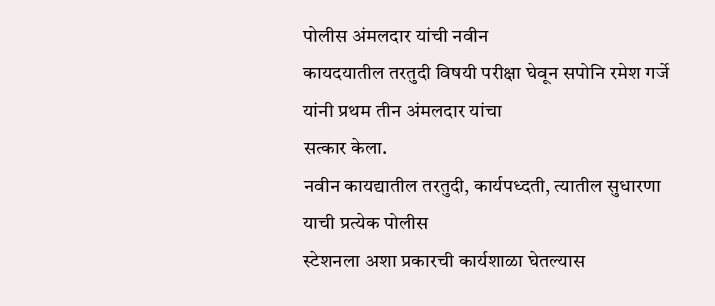पोलीस अंमलदार यांची नवीन
कायदयातील तरतुदी विषयी परीक्षा घेवून सपोनि रमेश गर्जे यांनी प्रथम तीन अंमलदार यांचा
सत्कार केला.
नवीन कायद्यातील तरतुदी, कार्यपध्दती, त्यातील सुधारणा याची प्रत्येक पोलीस
स्टेशनला अशा प्रकारची कार्यशाळा घेतल्यास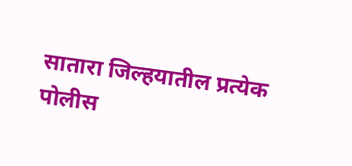सातारा जिल्हयातील प्रत्येक पोलीस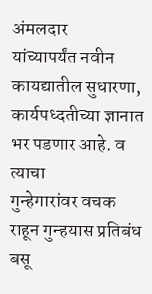अंमलदार
यांच्यापर्यंत नवीन कायद्यातील सुधारणा, कार्यपध्दतीच्या ज्ञानात भर पडणार आहे. व त्याचा
गुन्हेगारांवर वचक राहून गुन्हयास प्रतिबंध बसू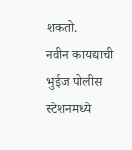शकतो.
नवीन कायद्याची भुईज पोलीस स्टेशनमध्ये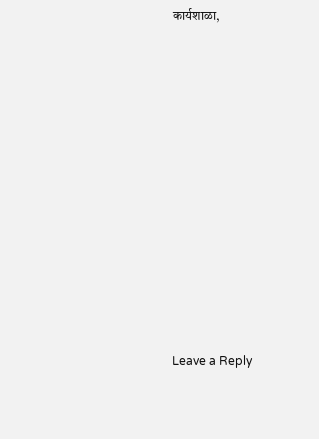कार्यशाळा,












Leave a Reply